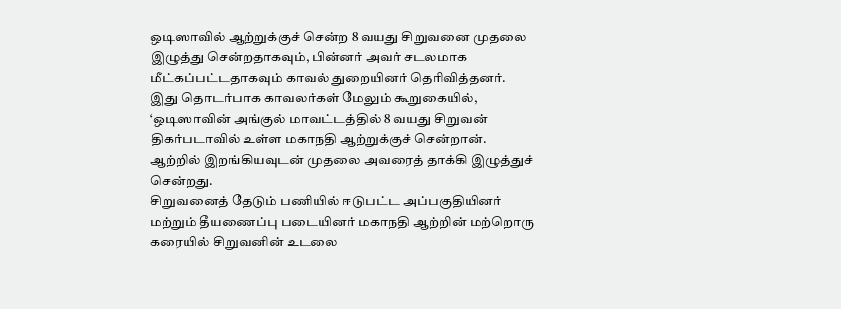ஒடிஸாவில் ஆற்றுக்குச் சென்ற 8 வயது சிறுவனை முதலை இழுத்து சென்றதாகவும், பின்னர் அவர் சடலமாக மீட்கப்பட்டதாகவும் காவல் துறையினர் தெரிவித்தனர்.
இது தொடர்பாக காவலர்கள் மேலும் கூறுகையில், ‘ஒடிஸாவின் அங்குல் மாவட்டத்தில் 8 வயது சிறுவன் திகர்படாவில் உள்ள மகாநதி ஆற்றுக்குச் சென்றான். ஆற்றில் இறங்கியவுடன் முதலை அவரைத் தாக்கி இழுத்துச் சென்றது.
சிறுவனைத் தேடும் பணியில் ஈடுபட்ட அப்பகுதியினர் மற்றும் தீயணைப்பு படையினர் மகாநதி ஆற்றின் மற்றொரு கரையில் சிறுவனின் உடலை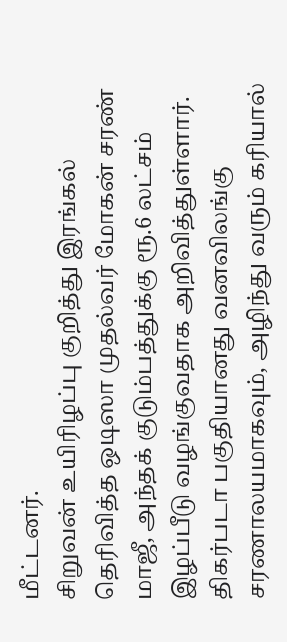மீட்டனர்.
சிறுவன் உயிரிழப்பு குறித்து இரங்கல் தெரிவித்த ஒடிஸா முதல்வர் மோகன் சரண் மாஜீ, அந்தக் குடும்பத்துக்கு ரூ.6 லட்சம் இழப்பீடு வழங்குவதாக அறிவித்துள்ளார்.
திகர்படா பகுதியானது வனவிலங்கு சரணாலயமாகவும், அழிந்து வரும் கரியால்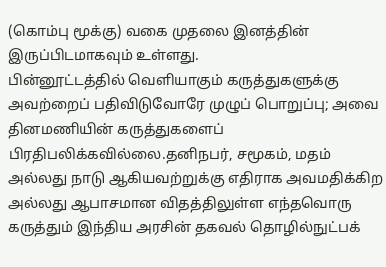(கொம்பு மூக்கு) வகை முதலை இனத்தின் இருப்பிடமாகவும் உள்ளது.
பின்னூட்டத்தில் வெளியாகும் கருத்துகளுக்கு அவற்றைப் பதிவிடுவோரே முழுப் பொறுப்பு; அவை தினமணியின் கருத்துகளைப் பிரதிபலிக்கவில்லை.தனிநபர், சமூகம், மதம் அல்லது நாடு ஆகியவற்றுக்கு எதிராக அவமதிக்கிற அல்லது ஆபாசமான விதத்திலுள்ள எந்தவொரு கருத்தும் இந்திய அரசின் தகவல் தொழில்நுட்பக்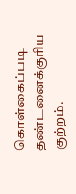கொள்கைப்படி தண்டனைக்குரிய குற்றம்.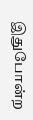இதுபோன்ற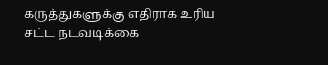கருத்துகளுக்கு எதிராக உரிய சட்ட நடவடிக்கை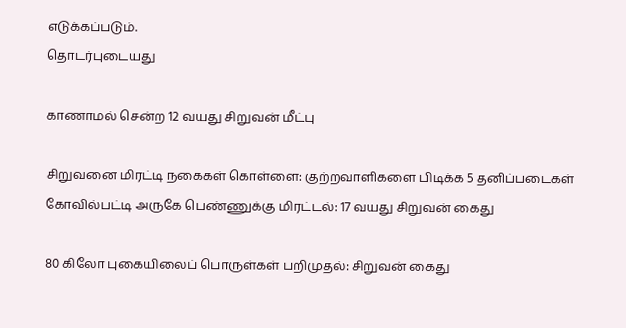எடுக்கப்படும்.
தொடர்புடையது

காணாமல் சென்ற 12 வயது சிறுவன் மீட்பு

சிறுவனை மிரட்டி நகைகள் கொள்ளை: குற்றவாளிகளை பிடிக்க 5 தனிப்படைகள்
கோவில்பட்டி அருகே பெண்ணுக்கு மிரட்டல்: 17 வயது சிறுவன் கைது

80 கிலோ புகையிலைப் பொருள்கள் பறிமுதல்: சிறுவன் கைது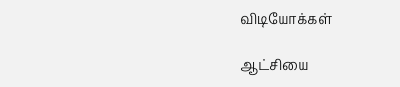விடியோக்கள்

ஆட்சியை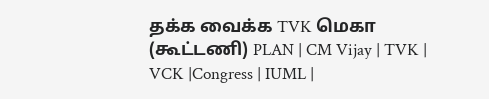தக்க வைக்க TVK மெகா (கூட்டணி) PLAN | CM Vijay | TVK | VCK |Congress | IUML |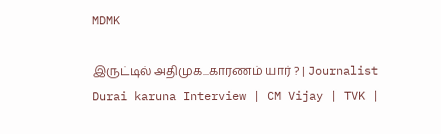MDMK

இருட்டில் அதிமுக...காரணம் யார் ? | Journalist Durai karuna Interview | CM Vijay | TVK |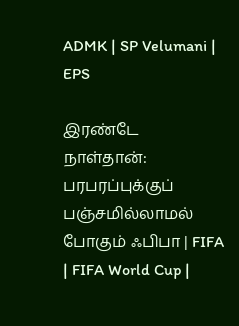ADMK | SP Velumani | EPS

இரண்டே நாள்தான்: பரபரப்புக்குப் பஞ்சமில்லாமல் போகும் ஃபிபா | FIFA | FIFA World Cup |